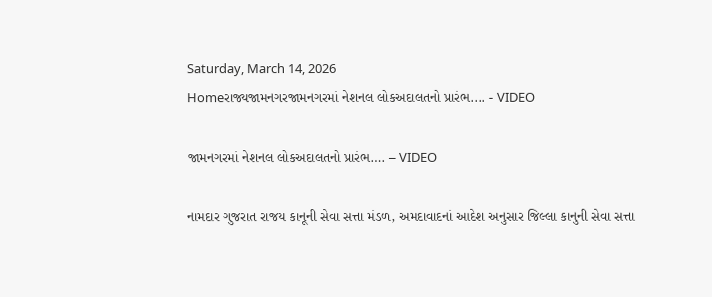Saturday, March 14, 2026
Homeરાજ્યજામનગરજામનગરમાં નેશનલ લોકઅદાલતનો પ્રારંભ.... - VIDEO

જામનગરમાં નેશનલ લોકઅદાલતનો પ્રારંભ…. – VIDEO

નામદાર ગુજરાત રાજય કાનૂની સેવા સત્તા મંડળ, અમદાવાદનાં આદેશ અનુસાર જિલ્લા કાનુની સેવા સત્તા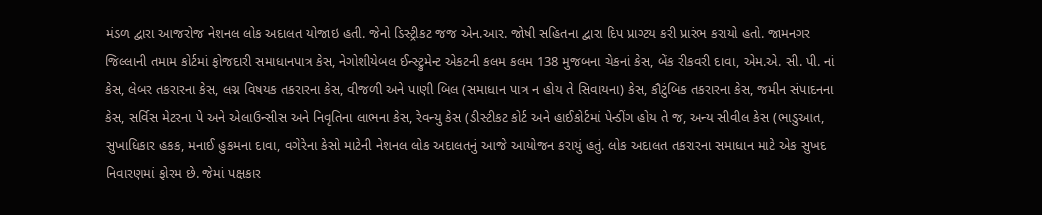મંડળ દ્વારા આજરોજ નેશનલ લોક અદાલત યોજાઇ હતી. જેનો ડિસ્ટ્રીકટ જજ એન.આર. જોષી સહિતના દ્વારા દિપ પ્રાગ્ટય કરી પ્રારંભ કરાયો હતો. જામનગર જિલ્લાની તમામ કોર્ટમાં ફોજદારી સમાધાનપાત્ર કેસ, નેગોશીયેબલ ઈન્સ્ટ્રુમેન્ટ એકટની કલમ કલમ 138 મુજબના ચેકનાં કેસ, બેંક રીકવરી દાવા, એમ.એ. સી. પી. નાં કેસ, લેબર તકરારના કેસ, લગ્ન વિષયક તકરારના કેસ, વીજળી અને પાણી બિલ (સમાધાન પાત્ર ન હોય તે સિવાયના) કેસ, કૌટુંબિક તકરારના કેસ, જમીન સંપાદનના કેસ, સર્વિસ મેટરના પે અને એલાઉન્સીસ અને નિવૃતિના લાભના કેસ, રેવન્યુ કેસ (ડીસ્ટીકટ કોર્ટ અને હાઈકોર્ટમાં પેન્ડીંગ હોય તે જ, અન્ય સીવીલ કેસ (ભાડુઆત, સુખાધિકાર હકક, મનાઈ હુકમના દાવા, વગેરેના કેસો માટેની નેશનલ લોક અદાલતનું આજે આયોજન કરાયું હતું. લોક અદાલત તકરારના સમાધાન માટે એક સુખદ નિવારણમાં ફોરમ છે. જેમાં પક્ષકાર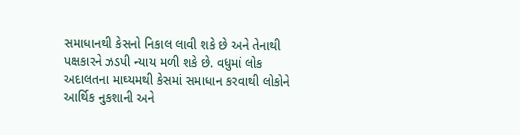સમાધાનથી કેસનો નિકાલ લાવી શકે છે અને તેનાથી પક્ષકારને ઝડપી ન્યાય મળી શકે છે. વધુમાં લોક અદાલતના માઘ્યમથી કેસમાં સમાધાન કરવાથી લોકોને આર્થિક નુકશાની અને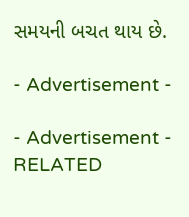સમયની બચત થાય છે.

- Advertisement -

- Advertisement -
RELATED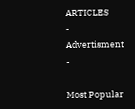ARTICLES
- Advertisment -

Most Popular